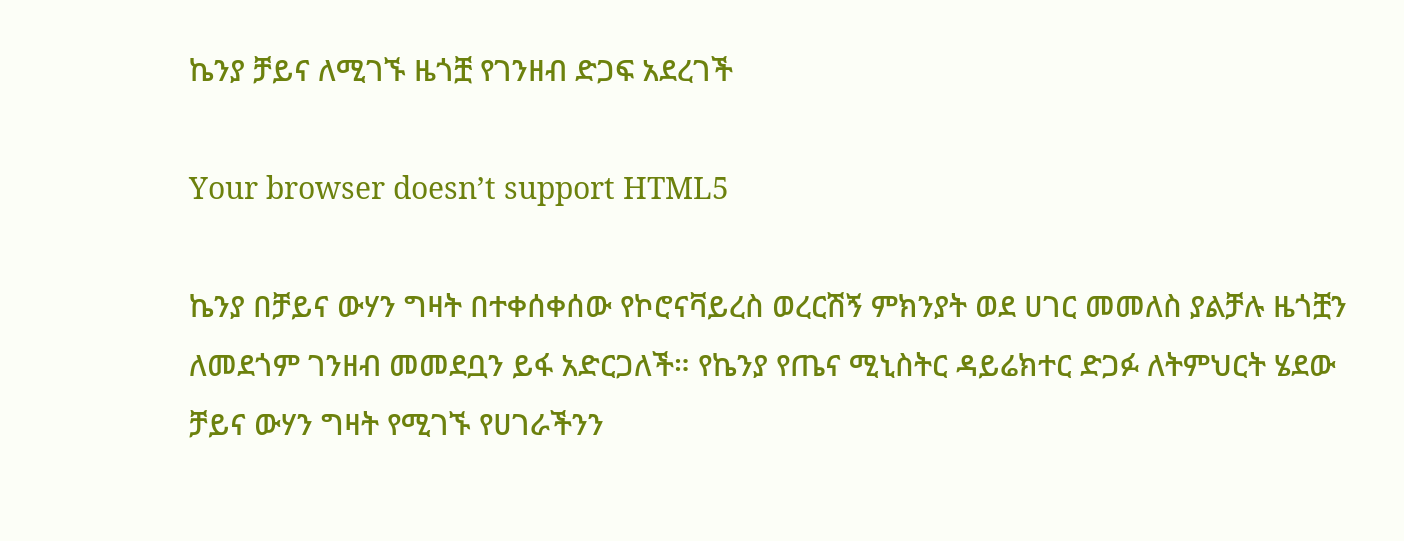ኬንያ ቻይና ለሚገኙ ዜጎቿ የገንዘብ ድጋፍ አደረገች

Your browser doesn’t support HTML5

ኬንያ በቻይና ውሃን ግዛት በተቀሰቀሰው የኮሮናቫይረስ ወረርሽኝ ምክንያት ወደ ሀገር መመለስ ያልቻሉ ዜጎቿን ለመደጎም ገንዘብ መመደቧን ይፋ አድርጋለች። የኬንያ የጤና ሚኒስትር ዳይሬክተር ድጋፉ ለትምህርት ሄደው ቻይና ውሃን ግዛት የሚገኙ የሀገራችንን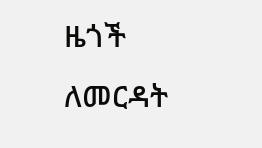ዜጎች ለመርዳት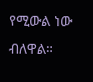የሚውል ነው ብለዋል።